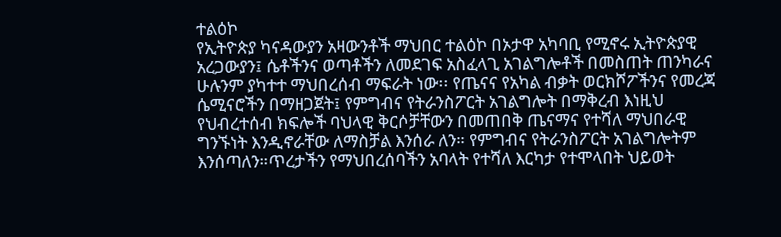ተልዕኮ
የኢትዮጵያ ካናዳውያን አዛውንቶች ማህበር ተልዕኮ በኦታዋ አካባቢ የሚኖሩ ኢትዮጵያዊ አረጋውያን፤ ሴቶችንና ወጣቶችን ለመደገፍ አስፈላጊ አገልግሎቶች በመስጠት ጠንካራና ሁሉንም ያካተተ ማህበረሰብ ማፍራት ነው፡፡ የጤናና የአካል ብቃት ወርክሾፖችንና የመረጃ ሴሚናሮችን በማዘጋጀት፤ የምግብና የትራንስፖርት አገልግሎት በማቅረብ እነዚህ የህብረተሰብ ክፍሎች ባህላዊ ቅርሶቻቸውን በመጠበቅ ጤናማና የተሻለ ማህበራዊ ግንኙነት እንዲኖራቸው ለማስቻል እንሰራ ለን። የምግብና የትራንስፖርት አገልግሎትም እንሰጣለን።ጥረታችን የማህበረሰባችን አባላት የተሻለ እርካታ የተሞላበት ህይወት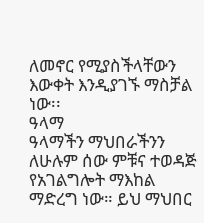ለመኖር የሚያስችላቸውን እውቀት እንዲያገኙ ማስቻል ነው፡፡
ዓላማ
ዓላማችን ማህበራችንን ለሁሉም ሰው ምቹና ተወዳጅ የአገልግሎት ማእከል ማድረግ ነው። ይህ ማህበር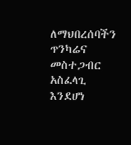ለማህበረሰባችን ጥንካሬና መስተጋብር አስፈላጊ እንደሆነ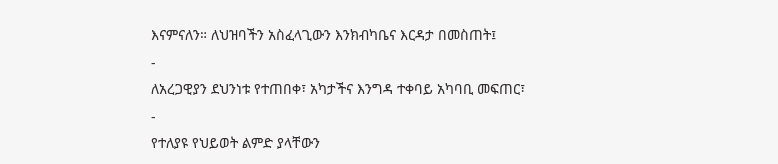እናምናለን። ለህዝባችን አስፈላጊውን እንክብካቤና እርዳታ በመስጠት፤
-
ለአረጋዊያን ደህንነቱ የተጠበቀ፣ አካታችና እንግዳ ተቀባይ አካባቢ መፍጠር፣
-
የተለያዩ የህይወት ልምድ ያላቸውን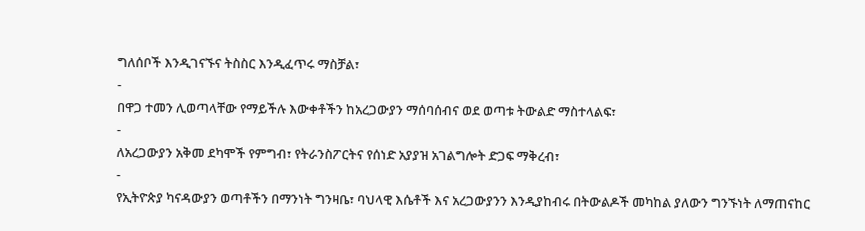ግለሰቦች እንዲገናኙና ትስስር እንዲፈጥሩ ማስቻል፣
-
በዋጋ ተመን ሊወጣላቸው የማይችሉ እውቀቶችን ከአረጋውያን ማሰባሰብና ወደ ወጣቱ ትውልድ ማስተላልፍ፣
-
ለአረጋውያን አቅመ ደካሞች የምግብ፣ የትራንስፖርትና የሰነድ አያያዝ አገልግሎት ድጋፍ ማቅረብ፣
-
የኢትዮጵያ ካናዳውያን ወጣቶችን በማንነት ግንዛቤ፣ ባህላዊ እሴቶች እና አረጋውያንን እንዲያከብሩ በትውልዶች መካከል ያለውን ግንኙነት ለማጠናከር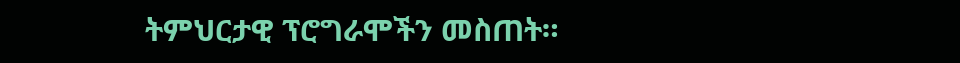ትምህርታዊ ፕሮግራሞችን መስጠት።